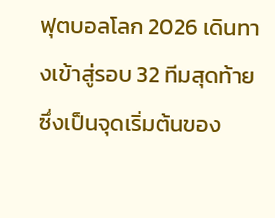ฟุตบอลโลก 2026 เดินทางเข้าสู่รอบ 32 ทีมสุดท้าย ซึ่งเป็นจุดเริ่มต้นของ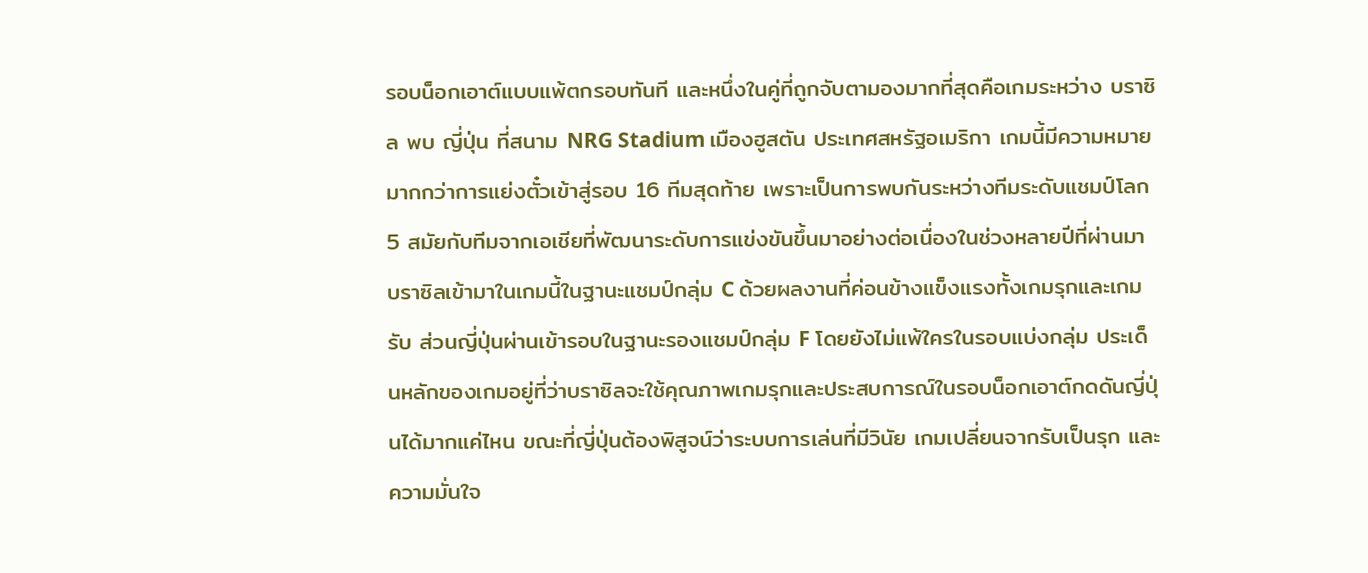รอบน็อกเอาต์แบบแพ้ตกรอบทันที และหนึ่งในคู่ที่ถูกจับตามองมากที่สุดคือเกมระหว่าง บราซิล พบ ญี่ปุ่น ที่สนาม NRG Stadium เมืองฮูสตัน ประเทศสหรัฐอเมริกา เกมนี้มีความหมายมากกว่าการแย่งตั๋วเข้าสู่รอบ 16 ทีมสุดท้าย เพราะเป็นการพบกันระหว่างทีมระดับแชมป์โลก 5 สมัยกับทีมจากเอเชียที่พัฒนาระดับการแข่งขันขึ้นมาอย่างต่อเนื่องในช่วงหลายปีที่ผ่านมา
บราซิลเข้ามาในเกมนี้ในฐานะแชมป์กลุ่ม C ด้วยผลงานที่ค่อนข้างแข็งแรงทั้งเกมรุกและเกมรับ ส่วนญี่ปุ่นผ่านเข้ารอบในฐานะรองแชมป์กลุ่ม F โดยยังไม่แพ้ใครในรอบแบ่งกลุ่ม ประเด็นหลักของเกมอยู่ที่ว่าบราซิลจะใช้คุณภาพเกมรุกและประสบการณ์ในรอบน็อกเอาต์กดดันญี่ปุ่นได้มากแค่ไหน ขณะที่ญี่ปุ่นต้องพิสูจน์ว่าระบบการเล่นที่มีวินัย เกมเปลี่ยนจากรับเป็นรุก และความมั่นใจ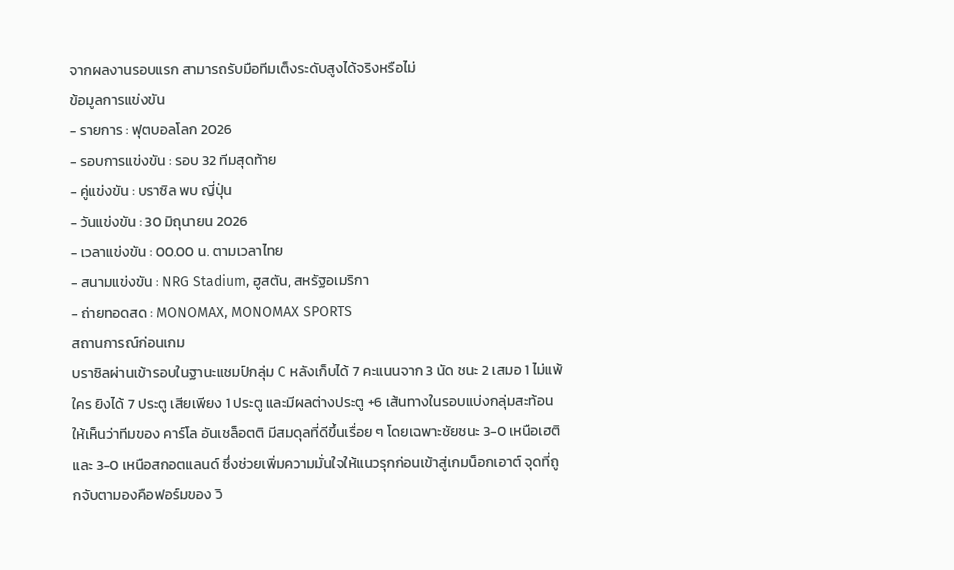จากผลงานรอบแรก สามารถรับมือทีมเต็งระดับสูงได้จริงหรือไม่
ข้อมูลการแข่งขัน
- รายการ : ฟุตบอลโลก 2026
- รอบการแข่งขัน : รอบ 32 ทีมสุดท้าย
- คู่แข่งขัน : บราซิล พบ ญี่ปุ่น
- วันแข่งขัน : 30 มิถุนายน 2026
- เวลาแข่งขัน : 00.00 น. ตามเวลาไทย
- สนามแข่งขัน : NRG Stadium, ฮูสตัน, สหรัฐอเมริกา
- ถ่ายทอดสด : MONOMAX, MONOMAX SPORTS
สถานการณ์ก่อนเกม
บราซิลผ่านเข้ารอบในฐานะแชมป์กลุ่ม C หลังเก็บได้ 7 คะแนนจาก 3 นัด ชนะ 2 เสมอ 1 ไม่แพ้ใคร ยิงได้ 7 ประตู เสียเพียง 1 ประตู และมีผลต่างประตู +6 เส้นทางในรอบแบ่งกลุ่มสะท้อนให้เห็นว่าทีมของ คาร์โล อันเชล็อตติ มีสมดุลที่ดีขึ้นเรื่อย ๆ โดยเฉพาะชัยชนะ 3-0 เหนือเฮติ และ 3-0 เหนือสกอตแลนด์ ซึ่งช่วยเพิ่มความมั่นใจให้แนวรุกก่อนเข้าสู่เกมน็อกเอาต์ จุดที่ถูกจับตามองคือฟอร์มของ วิ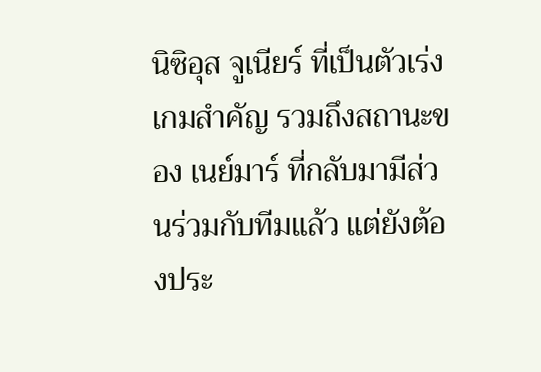นิซิอุส จูเนียร์ ที่เป็นตัวเร่งเกมสำคัญ รวมถึงสถานะของ เนย์มาร์ ที่กลับมามีส่วนร่วมกับทีมแล้ว แต่ยังต้องประ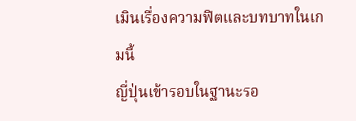เมินเรื่องความฟิตและบทบาทในเกมนี้
ญี่ปุ่นเข้ารอบในฐานะรอ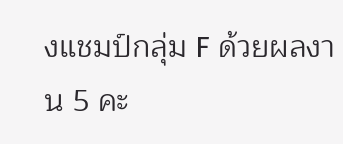งแชมป์กลุ่ม F ด้วยผลงาน 5 คะ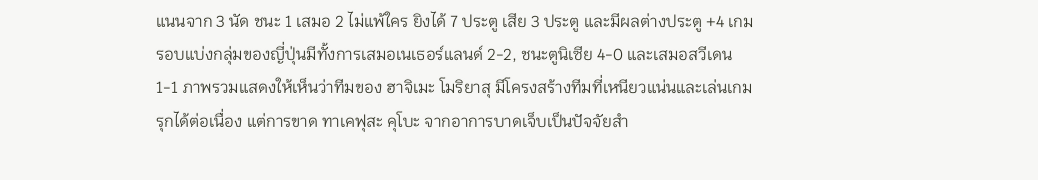แนนจาก 3 นัด ชนะ 1 เสมอ 2 ไม่แพ้ใคร ยิงได้ 7 ประตู เสีย 3 ประตู และมีผลต่างประตู +4 เกมรอบแบ่งกลุ่มของญี่ปุ่นมีทั้งการเสมอเนเธอร์แลนด์ 2-2, ชนะตูนิเซีย 4-0 และเสมอสวีเดน 1-1 ภาพรวมแสดงให้เห็นว่าทีมของ ฮาจิเมะ โมริยาสุ มีโครงสร้างทีมที่เหนียวแน่นและเล่นเกมรุกได้ต่อเนื่อง แต่การขาด ทาเคฟุสะ คุโบะ จากอาการบาดเจ็บเป็นปัจจัยสำ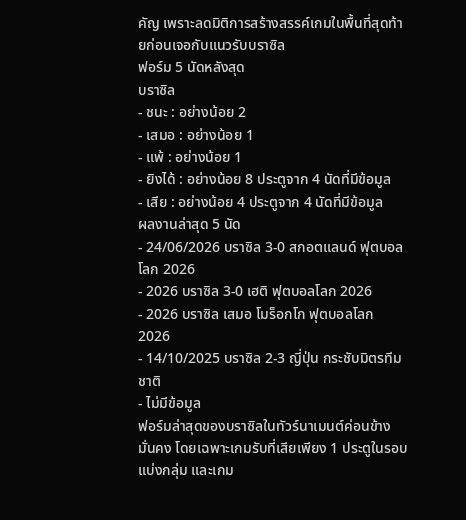คัญ เพราะลดมิติการสร้างสรรค์เกมในพื้นที่สุดท้ายก่อนเจอกับแนวรับบราซิล
ฟอร์ม 5 นัดหลังสุด
บราซิล
- ชนะ : อย่างน้อย 2
- เสมอ : อย่างน้อย 1
- แพ้ : อย่างน้อย 1
- ยิงได้ : อย่างน้อย 8 ประตูจาก 4 นัดที่มีข้อมูล
- เสีย : อย่างน้อย 4 ประตูจาก 4 นัดที่มีข้อมูล
ผลงานล่าสุด 5 นัด
- 24/06/2026 บราซิล 3-0 สกอตแลนด์ ฟุตบอลโลก 2026
- 2026 บราซิล 3-0 เฮติ ฟุตบอลโลก 2026
- 2026 บราซิล เสมอ โมร็อกโก ฟุตบอลโลก 2026
- 14/10/2025 บราซิล 2-3 ญี่ปุ่น กระชับมิตรทีมชาติ
- ไม่มีข้อมูล
ฟอร์มล่าสุดของบราซิลในทัวร์นาเมนต์ค่อนข้างมั่นคง โดยเฉพาะเกมรับที่เสียเพียง 1 ประตูในรอบแบ่งกลุ่ม และเกม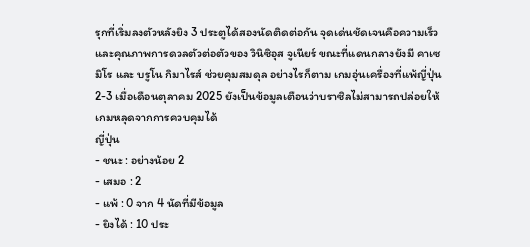รุกที่เริ่มลงตัวหลังยิง 3 ประตูได้สองนัดติดต่อกัน จุดเด่นชัดเจนคือความเร็วและคุณภาพการดวลตัวต่อตัวของ วินิซิอุส จูเนียร์ ขณะที่แดนกลางยังมี คาเซมิโร และ บรูโน กิมาไรส์ ช่วยคุมสมดุล อย่างไรก็ตาม เกมอุ่นเครื่องที่แพ้ญี่ปุ่น 2-3 เมื่อเดือนตุลาคม 2025 ยังเป็นข้อมูลเตือนว่าบราซิลไม่สามารถปล่อยให้เกมหลุดจากการควบคุมได้
ญี่ปุ่น
- ชนะ : อย่างน้อย 2
- เสมอ : 2
- แพ้ : 0 จาก 4 นัดที่มีข้อมูล
- ยิงได้ : 10 ประ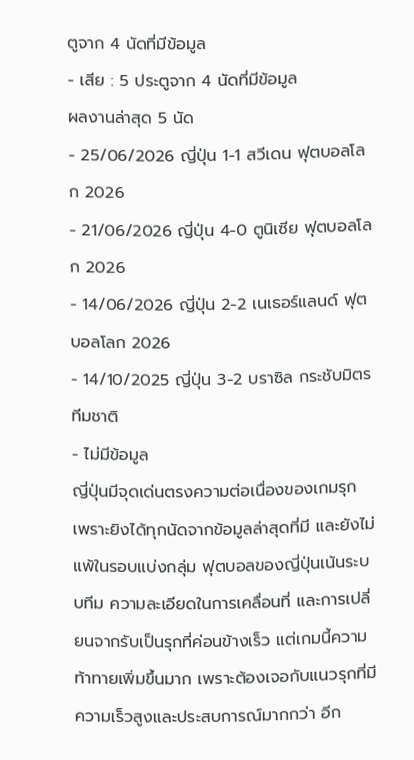ตูจาก 4 นัดที่มีข้อมูล
- เสีย : 5 ประตูจาก 4 นัดที่มีข้อมูล
ผลงานล่าสุด 5 นัด
- 25/06/2026 ญี่ปุ่น 1-1 สวีเดน ฟุตบอลโลก 2026
- 21/06/2026 ญี่ปุ่น 4-0 ตูนิเซีย ฟุตบอลโลก 2026
- 14/06/2026 ญี่ปุ่น 2-2 เนเธอร์แลนด์ ฟุตบอลโลก 2026
- 14/10/2025 ญี่ปุ่น 3-2 บราซิล กระชับมิตรทีมชาติ
- ไม่มีข้อมูล
ญี่ปุ่นมีจุดเด่นตรงความต่อเนื่องของเกมรุก เพราะยิงได้ทุกนัดจากข้อมูลล่าสุดที่มี และยังไม่แพ้ในรอบแบ่งกลุ่ม ฟุตบอลของญี่ปุ่นเน้นระบบทีม ความละเอียดในการเคลื่อนที่ และการเปลี่ยนจากรับเป็นรุกที่ค่อนข้างเร็ว แต่เกมนี้ความท้าทายเพิ่มขึ้นมาก เพราะต้องเจอกับแนวรุกที่มีความเร็วสูงและประสบการณ์มากกว่า อีก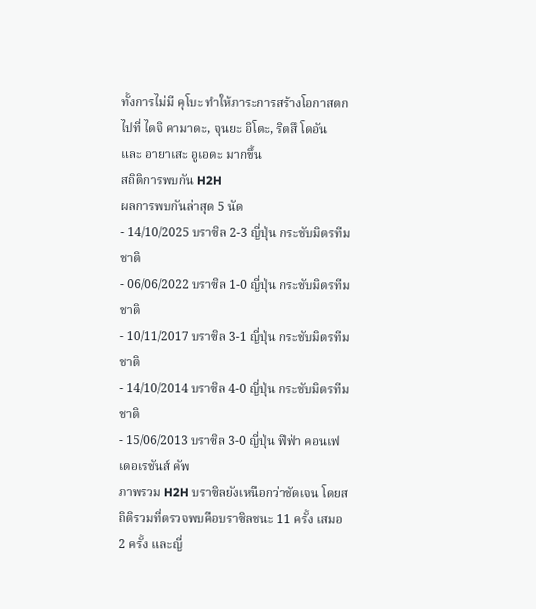ทั้งการไม่มี คุโบะ ทำให้ภาระการสร้างโอกาสตกไปที่ ไดจิ คามาดะ, จุนยะ อิโตะ, ริตสึ โดอัน และ อายาเสะ อูเอดะ มากขึ้น
สถิติการพบกัน H2H
ผลการพบกันล่าสุด 5 นัด
- 14/10/2025 บราซิล 2-3 ญี่ปุ่น กระชับมิตรทีมชาติ
- 06/06/2022 บราซิล 1-0 ญี่ปุ่น กระชับมิตรทีมชาติ
- 10/11/2017 บราซิล 3-1 ญี่ปุ่น กระชับมิตรทีมชาติ
- 14/10/2014 บราซิล 4-0 ญี่ปุ่น กระชับมิตรทีมชาติ
- 15/06/2013 บราซิล 3-0 ญี่ปุ่น ฟีฟ่า คอนเฟเดอเรชันส์ คัพ
ภาพรวม H2H บราซิลยังเหนือกว่าชัดเจน โดยสถิติรวมที่ตรวจพบคือบราซิลชนะ 11 ครั้ง เสมอ 2 ครั้ง และญี่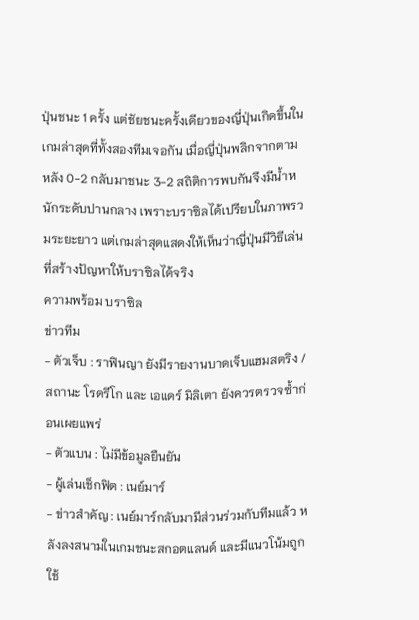ปุ่นชนะ 1 ครั้ง แต่ชัยชนะครั้งเดียวของญี่ปุ่นเกิดขึ้นในเกมล่าสุดที่ทั้งสองทีมเจอกัน เมื่อญี่ปุ่นพลิกจากตามหลัง 0-2 กลับมาชนะ 3-2 สถิติการพบกันจึงมีน้ำหนักระดับปานกลาง เพราะบราซิลได้เปรียบในภาพรวมระยะยาว แต่เกมล่าสุดแสดงให้เห็นว่าญี่ปุ่นมีวิธีเล่นที่สร้างปัญหาให้บราซิลได้จริง
ความพร้อม บราซิล
ข่าวทีม
- ตัวเจ็บ : ราฟินญา ยังมีรายงานบาดเจ็บแฮมสตริง / สถานะ โรดรีโก และ เอแดร์ มิลิเตา ยังควรตรวจซ้ำก่อนเผยแพร่
- ตัวแบน : ไม่มีข้อมูลยืนยัน
- ผู้เล่นเช็กฟิต : เนย์มาร์
- ข่าวสำคัญ : เนย์มาร์กลับมามีส่วนร่วมกับทีมแล้ว หลังลงสนามในเกมชนะสกอตแลนด์ และมีแนวโน้มถูกใช้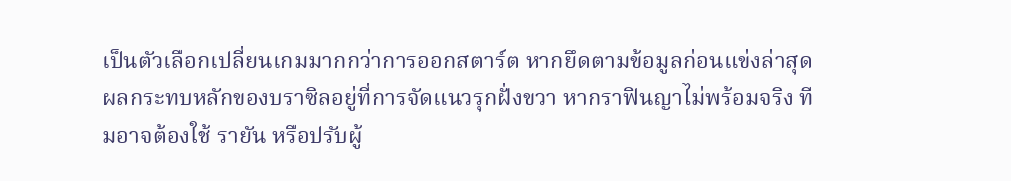เป็นตัวเลือกเปลี่ยนเกมมากกว่าการออกสตาร์ต หากยึดตามข้อมูลก่อนแข่งล่าสุด
ผลกระทบหลักของบราซิลอยู่ที่การจัดแนวรุกฝั่งขวา หากราฟินญาไม่พร้อมจริง ทีมอาจต้องใช้ รายัน หรือปรับผู้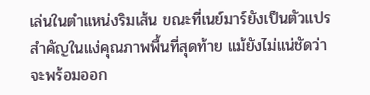เล่นในตำแหน่งริมเส้น ขณะที่เนย์มาร์ยังเป็นตัวแปรสำคัญในแง่คุณภาพพื้นที่สุดท้าย แม้ยังไม่แน่ชัดว่าจะพร้อมออก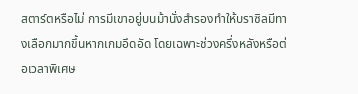สตาร์ตหรือไม่ การมีเขาอยู่บนม้านั่งสำรองทำให้บราซิลมีทางเลือกมากขึ้นหากเกมอึดอัด โดยเฉพาะช่วงครึ่งหลังหรือต่อเวลาพิเศษ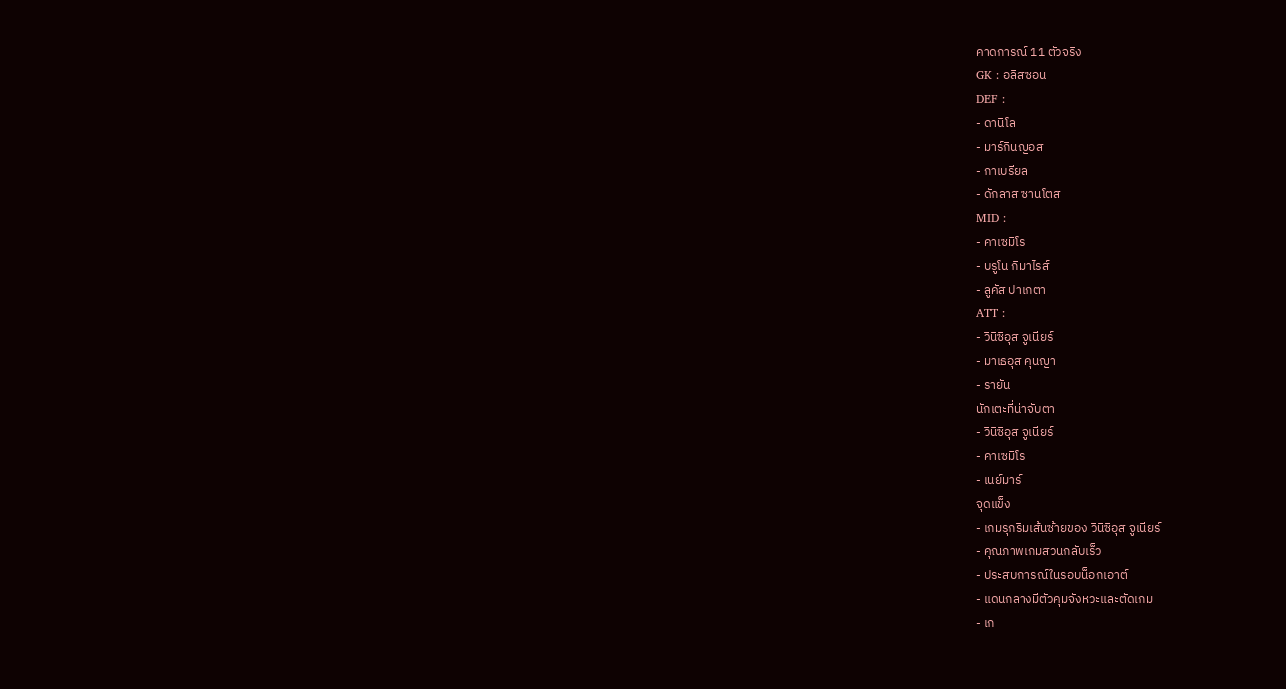คาดการณ์ 11 ตัวจริง
GK : อลิสซอน
DEF :
- ดานิโล
- มาร์กินญอส
- กาเบรียล
- ดักลาส ซานโตส
MID :
- คาเซมิโร
- บรูโน กิมาไรส์
- ลูคัส ปาเกตา
ATT :
- วินิซิอุส จูเนียร์
- มาเธอุส คุนญา
- รายัน
นักเตะที่น่าจับตา
- วินิซิอุส จูเนียร์
- คาเซมิโร
- เนย์มาร์
จุดแข็ง
- เกมรุกริมเส้นซ้ายของ วินิซิอุส จูเนียร์
- คุณภาพเกมสวนกลับเร็ว
- ประสบการณ์ในรอบน็อกเอาต์
- แดนกลางมีตัวคุมจังหวะและตัดเกม
- เก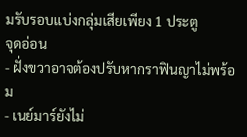มรับรอบแบ่งกลุ่มเสียเพียง 1 ประตู
จุดอ่อน
- ฝั่งขวาอาจต้องปรับหากราฟินญาไม่พร้อม
- เนย์มาร์ยังไม่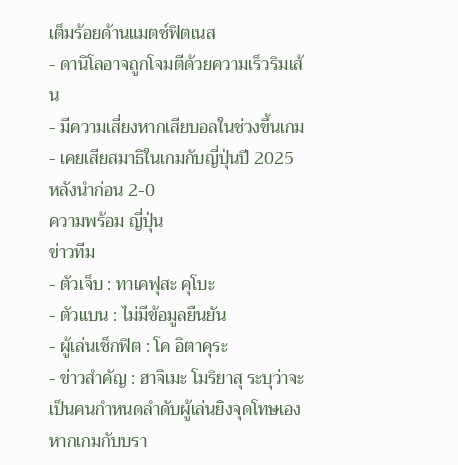เต็มร้อยด้านแมตช์ฟิตเนส
- ดานิโลอาจถูกโจมตีด้วยความเร็วริมเส้น
- มีความเสี่ยงหากเสียบอลในช่วงขึ้นเกม
- เคยเสียสมาธิในเกมกับญี่ปุ่นปี 2025 หลังนำก่อน 2-0
ความพร้อม ญี่ปุ่น
ข่าวทีม
- ตัวเจ็บ : ทาเคฟุสะ คุโบะ
- ตัวแบน : ไม่มีข้อมูลยืนยัน
- ผู้เล่นเช็กฟิต : โค อิตาคุระ
- ข่าวสำคัญ : ฮาจิเมะ โมริยาสุ ระบุว่าจะเป็นคนกำหนดลำดับผู้เล่นยิงจุดโทษเอง หากเกมกับบรา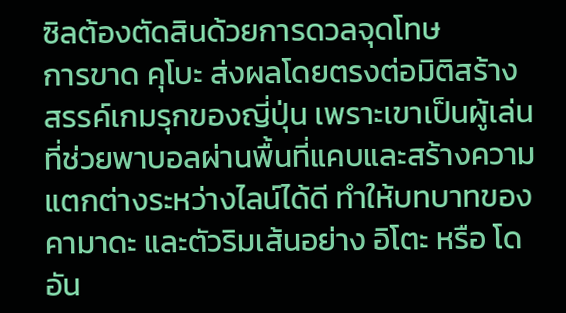ซิลต้องตัดสินด้วยการดวลจุดโทษ
การขาด คุโบะ ส่งผลโดยตรงต่อมิติสร้างสรรค์เกมรุกของญี่ปุ่น เพราะเขาเป็นผู้เล่นที่ช่วยพาบอลผ่านพื้นที่แคบและสร้างความแตกต่างระหว่างไลน์ได้ดี ทำให้บทบาทของ คามาดะ และตัวริมเส้นอย่าง อิโตะ หรือ โดอัน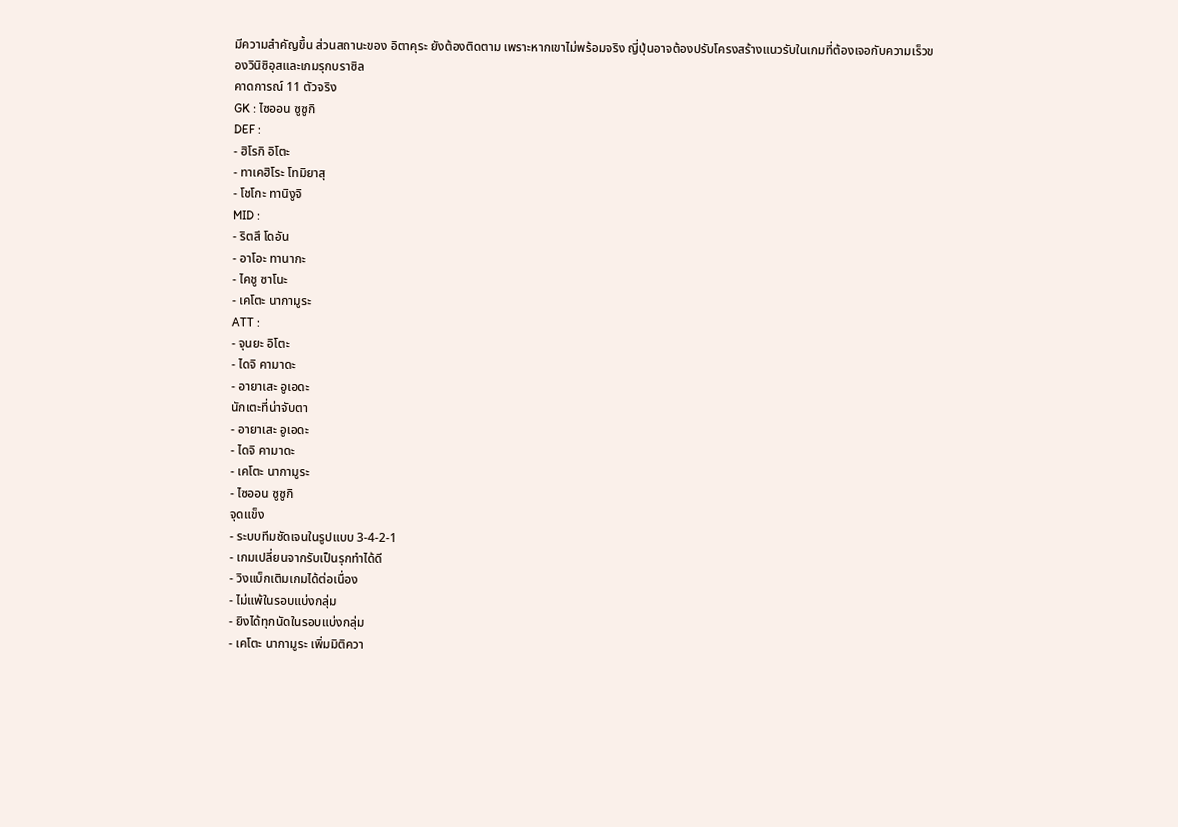มีความสำคัญขึ้น ส่วนสถานะของ อิตาคุระ ยังต้องติดตาม เพราะหากเขาไม่พร้อมจริง ญี่ปุ่นอาจต้องปรับโครงสร้างแนวรับในเกมที่ต้องเจอกับความเร็วของวินิซิอุสและเกมรุกบราซิล
คาดการณ์ 11 ตัวจริง
GK : ไซออน ซูซูกิ
DEF :
- ฮิโรกิ อิโตะ
- ทาเคฮิโระ โทมิยาสุ
- โชโกะ ทานิงูจิ
MID :
- ริตสึ โดอัน
- อาโอะ ทานากะ
- ไคชู ซาโนะ
- เคโตะ นากามูระ
ATT :
- จุนยะ อิโตะ
- ไดจิ คามาดะ
- อายาเสะ อูเอดะ
นักเตะที่น่าจับตา
- อายาเสะ อูเอดะ
- ไดจิ คามาดะ
- เคโตะ นากามูระ
- ไซออน ซูซูกิ
จุดแข็ง
- ระบบทีมชัดเจนในรูปแบบ 3-4-2-1
- เกมเปลี่ยนจากรับเป็นรุกทำได้ดี
- วิงแบ็กเติมเกมได้ต่อเนื่อง
- ไม่แพ้ในรอบแบ่งกลุ่ม
- ยิงได้ทุกนัดในรอบแบ่งกลุ่ม
- เคโตะ นากามูระ เพิ่มมิติควา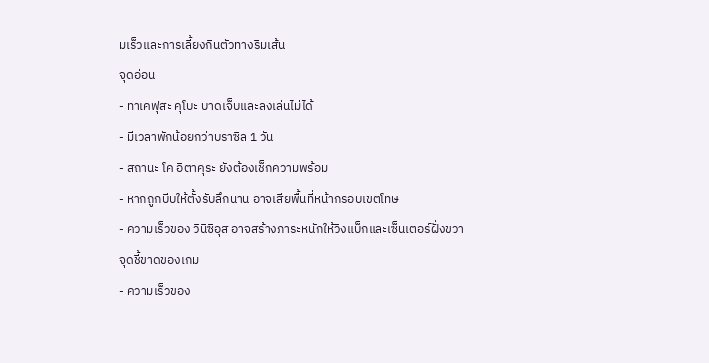มเร็วและการเลี้ยงกินตัวทางริมเส้น
จุดอ่อน
- ทาเคฟุสะ คุโบะ บาดเจ็บและลงเล่นไม่ได้
- มีเวลาพักน้อยกว่าบราซิล 1 วัน
- สถานะ โค อิตาคุระ ยังต้องเช็กความพร้อม
- หากถูกบีบให้ตั้งรับลึกนาน อาจเสียพื้นที่หน้ากรอบเขตโทษ
- ความเร็วของ วินิซิอุส อาจสร้างภาระหนักให้วิงแบ็กและเซ็นเตอร์ฝั่งขวา
จุดชี้ขาดของเกม
- ความเร็วของ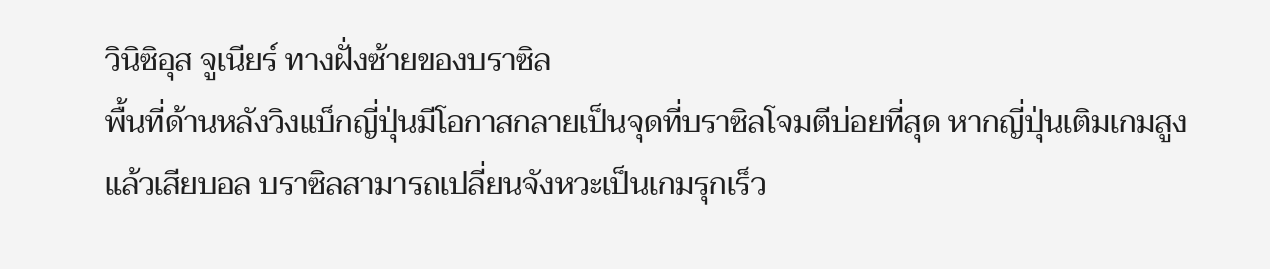วินิซิอุส จูเนียร์ ทางฝั่งซ้ายของบราซิล
พื้นที่ด้านหลังวิงแบ็กญี่ปุ่นมีโอกาสกลายเป็นจุดที่บราซิลโจมตีบ่อยที่สุด หากญี่ปุ่นเติมเกมสูงแล้วเสียบอล บราซิลสามารถเปลี่ยนจังหวะเป็นเกมรุกเร็ว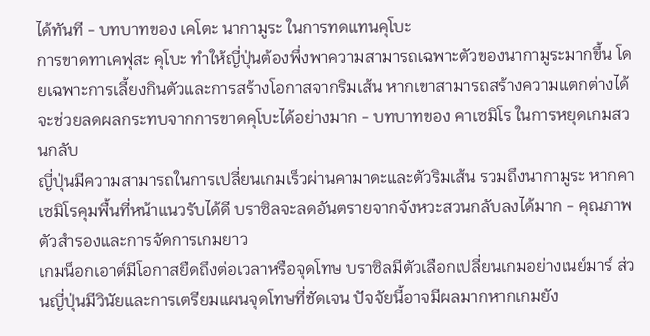ได้ทันที - บทบาทของ เคโตะ นากามูระ ในการทดแทนคุโบะ
การขาดทาเคฟุสะ คุโบะ ทำให้ญี่ปุ่นต้องพึ่งพาความสามารถเฉพาะตัวของนากามูระมากขึ้น โดยเฉพาะการเลี้ยงกินตัวและการสร้างโอกาสจากริมเส้น หากเขาสามารถสร้างความแตกต่างได้ จะช่วยลดผลกระทบจากการขาดคุโบะได้อย่างมาก - บทบาทของ คาเซมิโร ในการหยุดเกมสวนกลับ
ญี่ปุ่นมีความสามารถในการเปลี่ยนเกมเร็วผ่านคามาดะและตัวริมเส้น รวมถึงนากามูระ หากคาเซมิโรคุมพื้นที่หน้าแนวรับได้ดี บราซิลจะลดอันตรายจากจังหวะสวนกลับลงได้มาก - คุณภาพตัวสำรองและการจัดการเกมยาว
เกมน็อกเอาต์มีโอกาสยืดถึงต่อเวลาหรือจุดโทษ บราซิลมีตัวเลือกเปลี่ยนเกมอย่างเนย์มาร์ ส่วนญี่ปุ่นมีวินัยและการเตรียมแผนจุดโทษที่ชัดเจน ปัจจัยนี้อาจมีผลมากหากเกมยัง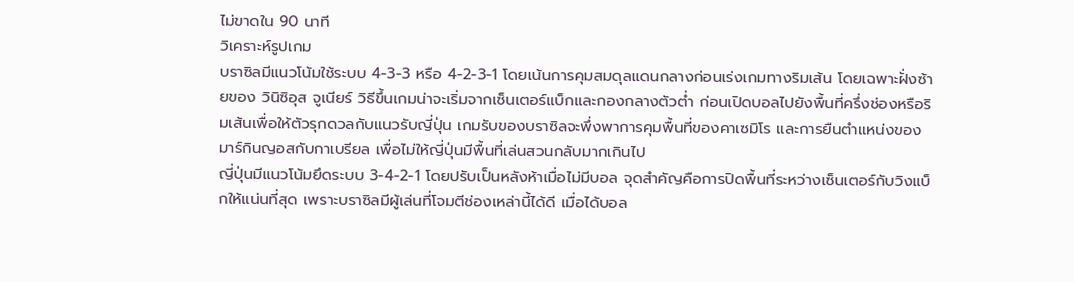ไม่ขาดใน 90 นาที
วิเคราะห์รูปเกม
บราซิลมีแนวโน้มใช้ระบบ 4-3-3 หรือ 4-2-3-1 โดยเน้นการคุมสมดุลแดนกลางก่อนเร่งเกมทางริมเส้น โดยเฉพาะฝั่งซ้ายของ วินิซิอุส จูเนียร์ วิธีขึ้นเกมน่าจะเริ่มจากเซ็นเตอร์แบ็กและกองกลางตัวต่ำ ก่อนเปิดบอลไปยังพื้นที่ครึ่งช่องหรือริมเส้นเพื่อให้ตัวรุกดวลกับแนวรับญี่ปุ่น เกมรับของบราซิลจะพึ่งพาการคุมพื้นที่ของคาเซมิโร และการยืนตำแหน่งของมาร์กินญอสกับกาเบรียล เพื่อไม่ให้ญี่ปุ่นมีพื้นที่เล่นสวนกลับมากเกินไป
ญี่ปุ่นมีแนวโน้มยึดระบบ 3-4-2-1 โดยปรับเป็นหลังห้าเมื่อไม่มีบอล จุดสำคัญคือการปิดพื้นที่ระหว่างเซ็นเตอร์กับวิงแบ็กให้แน่นที่สุด เพราะบราซิลมีผู้เล่นที่โจมตีช่องเหล่านี้ได้ดี เมื่อได้บอล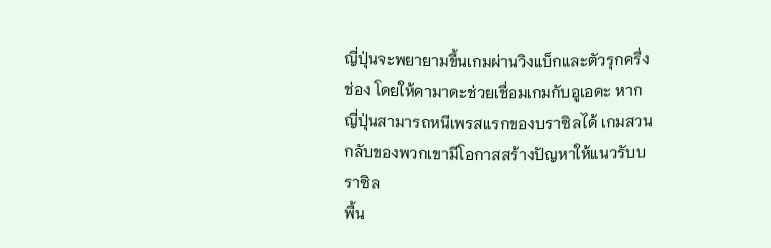ญี่ปุ่นจะพยายามขึ้นเกมผ่านวิงแบ็กและตัวรุกครึ่งช่อง โดยให้คามาดะช่วยเชื่อมเกมกับอูเอดะ หากญี่ปุ่นสามารถหนีเพรสแรกของบราซิลได้ เกมสวนกลับของพวกเขามีโอกาสสร้างปัญหาให้แนวรับบราซิล
พื้น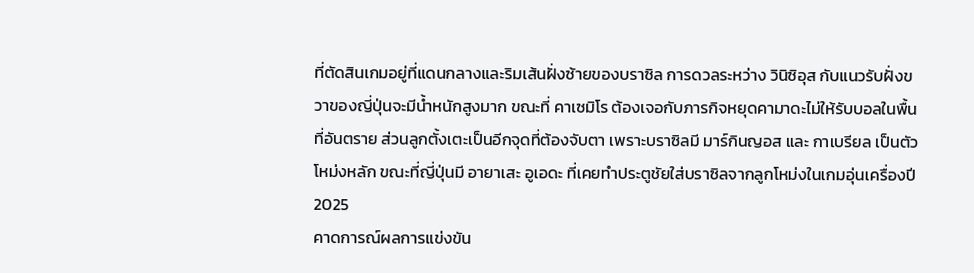ที่ตัดสินเกมอยู่ที่แดนกลางและริมเส้นฝั่งซ้ายของบราซิล การดวลระหว่าง วินิซิอุส กับแนวรับฝั่งขวาของญี่ปุ่นจะมีน้ำหนักสูงมาก ขณะที่ คาเซมิโร ต้องเจอกับภารกิจหยุดคามาดะไม่ให้รับบอลในพื้นที่อันตราย ส่วนลูกตั้งเตะเป็นอีกจุดที่ต้องจับตา เพราะบราซิลมี มาร์กินญอส และ กาเบรียล เป็นตัวโหม่งหลัก ขณะที่ญี่ปุ่นมี อายาเสะ อูเอดะ ที่เคยทำประตูชัยใส่บราซิลจากลูกโหม่งในเกมอุ่นเครื่องปี 2025
คาดการณ์ผลการแข่งขัน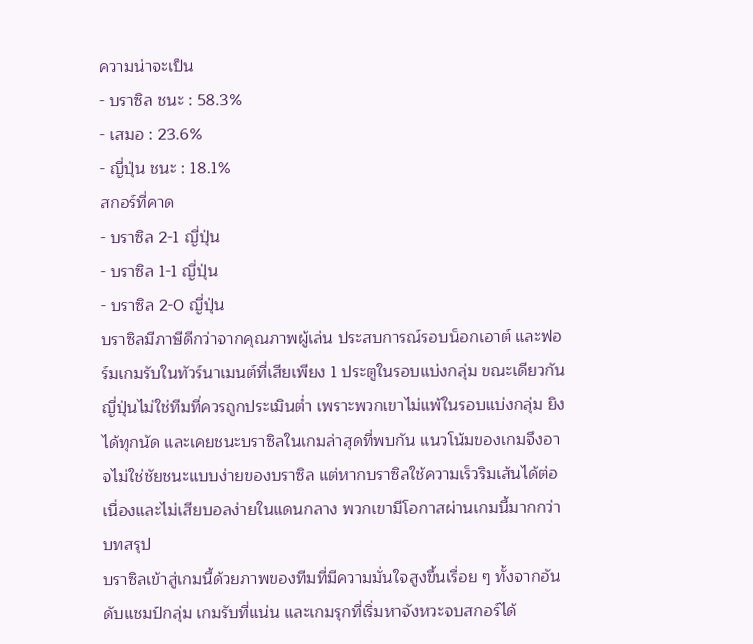ความน่าจะเป็น
- บราซิล ชนะ : 58.3%
- เสมอ : 23.6%
- ญี่ปุ่น ชนะ : 18.1%
สกอร์ที่คาด
- บราซิล 2-1 ญี่ปุ่น
- บราซิล 1-1 ญี่ปุ่น
- บราซิล 2-0 ญี่ปุ่น
บราซิลมีภาษีดีกว่าจากคุณภาพผู้เล่น ประสบการณ์รอบน็อกเอาต์ และฟอร์มเกมรับในทัวร์นาเมนต์ที่เสียเพียง 1 ประตูในรอบแบ่งกลุ่ม ขณะเดียวกัน ญี่ปุ่นไม่ใช่ทีมที่ควรถูกประเมินต่ำ เพราะพวกเขาไม่แพ้ในรอบแบ่งกลุ่ม ยิงได้ทุกนัด และเคยชนะบราซิลในเกมล่าสุดที่พบกัน แนวโน้มของเกมจึงอาจไม่ใช่ชัยชนะแบบง่ายของบราซิล แต่หากบราซิลใช้ความเร็วริมเส้นได้ต่อเนื่องและไม่เสียบอลง่ายในแดนกลาง พวกเขามีโอกาสผ่านเกมนี้มากกว่า
บทสรุป
บราซิลเข้าสู่เกมนี้ด้วยภาพของทีมที่มีความมั่นใจสูงขึ้นเรื่อย ๆ ทั้งจากอันดับแชมป์กลุ่ม เกมรับที่แน่น และเกมรุกที่เริ่มหาจังหวะจบสกอร์ได้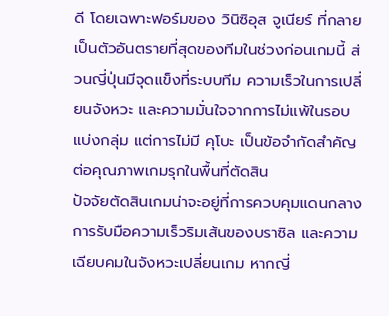ดี โดยเฉพาะฟอร์มของ วินิซิอุส จูเนียร์ ที่กลายเป็นตัวอันตรายที่สุดของทีมในช่วงก่อนเกมนี้ ส่วนญี่ปุ่นมีจุดแข็งที่ระบบทีม ความเร็วในการเปลี่ยนจังหวะ และความมั่นใจจากการไม่แพ้ในรอบแบ่งกลุ่ม แต่การไม่มี คุโบะ เป็นข้อจำกัดสำคัญต่อคุณภาพเกมรุกในพื้นที่ตัดสิน
ปัจจัยตัดสินเกมน่าจะอยู่ที่การควบคุมแดนกลาง การรับมือความเร็วริมเส้นของบราซิล และความเฉียบคมในจังหวะเปลี่ยนเกม หากญี่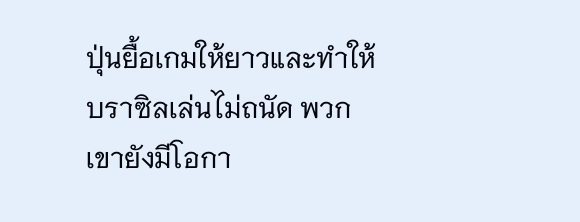ปุ่นยื้อเกมให้ยาวและทำให้บราซิลเล่นไม่ถนัด พวกเขายังมีโอกา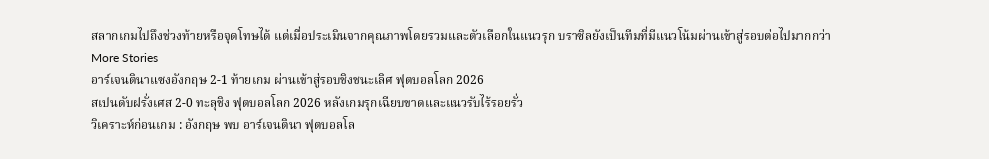สลากเกมไปถึงช่วงท้ายหรือจุดโทษได้ แต่เมื่อประเมินจากคุณภาพโดยรวมและตัวเลือกในแนวรุก บราซิลยังเป็นทีมที่มีแนวโน้มผ่านเข้าสู่รอบต่อไปมากกว่า
More Stories
อาร์เจนตินาแซงอังกฤษ 2-1 ท้ายเกม ผ่านเข้าสู่รอบชิงชนะเลิศ ฟุตบอลโลก 2026
สเปนดับฝรั่งเศส 2-0 ทะลุชิง ฟุตบอลโลก 2026 หลังเกมรุกเฉียบขาดและแนวรับไร้รอยรั่ว
วิเคราะห์ก่อนเกม : อังกฤษ พบ อาร์เจนตินา ฟุตบอลโล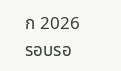ก 2026 รอบรอ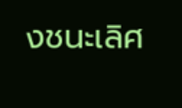งชนะเลิศ